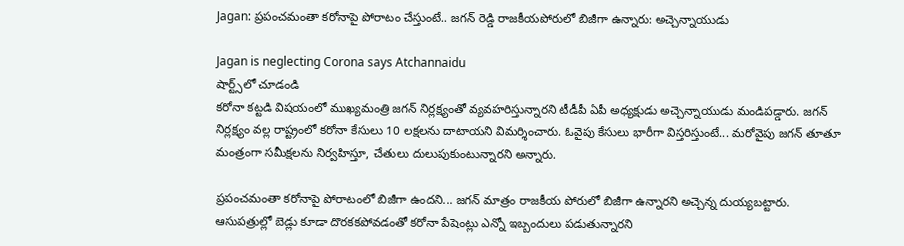Jagan: ప్రపంచమంతా కరోనాపై పోరాటం చేస్తుంటే.. జగన్ రెడ్డి రాజకీయపోరులో బిజీగా ఉన్నారు: అచ్చెన్నాయుడు

Jagan is neglecting Corona says Atchannaidu
షార్ట్స్‌లో చూడండి
కరోనా కట్టడి విషయంలో ముఖ్యమంత్రి జగన్ నిర్లక్ష్యంతో వ్యవహరిస్తున్నారని టీడీపీ ఏపీ అధ్యక్షుడు అచ్చెన్నాయుడు మండిపడ్డారు. జగన్ నిర్లక్ష్యం వల్ల రాష్ట్రంలో కరోనా కేసులు 10 లక్షలను దాటాయని విమర్శించారు. ఓవైపు కేసులు భారీగా విస్తరిస్తుంటే... మరోవైపు జగన్ తూతూ మంత్రంగా సమీక్షలను నిర్వహిస్తూ, చేతులు దులుపుకుంటున్నారని అన్నారు.

ప్రపంచమంతా కరోనాపై పోరాటంలో బిజీగా ఉందని... జగన్ మాత్రం రాజకీయ పోరులో బిజీగా ఉన్నారని అచ్చెన్న దుయ్యబట్టారు. ఆసుపత్రుల్లో బెడ్లు కూడా దొరకకపోవడంతో కరోనా పేషెంట్లు ఎన్నో ఇబ్బందులు పడుతున్నారని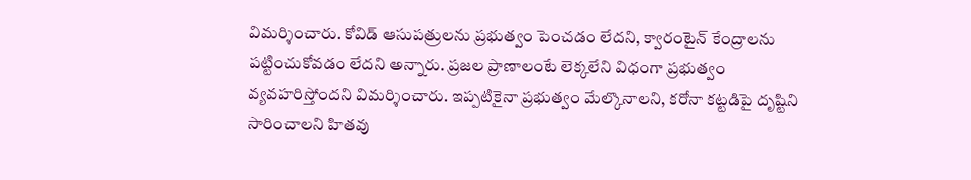విమర్శించారు. కోవిడ్ ఆసుపత్రులను ప్రభుత్వం పెంచడం లేదని, క్వారంటైన్ కేంద్రాలను పట్టించుకోవడం లేదని అన్నారు. ప్రజల ప్రాణాలంటే లెక్కలేని విధంగా ప్రభుత్వం వ్యవహరిస్తోందని విమర్శించారు. ఇప్పటికైనా ప్రభుత్వం మేల్కొనాలని, కరోనా కట్టడిపై దృష్టిని సారించాలని హితవు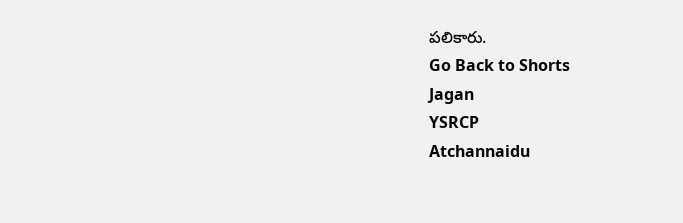పలికారు.
Go Back to Shorts
Jagan
YSRCP
Atchannaidu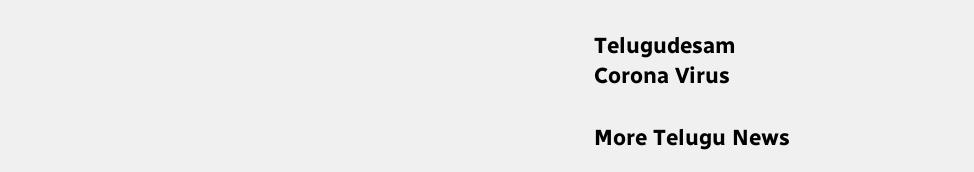Telugudesam
Corona Virus

More Telugu News